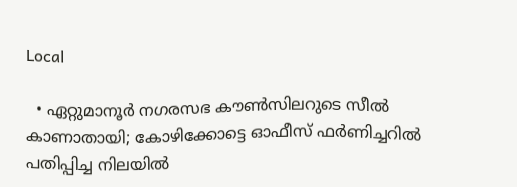Local

  • ഏറ്റുമാനൂര്‍ നഗരസഭ കൗണ്‍സിലറുടെ സീല്‍ കാണാതായി; കോഴിക്കോട്ടെ ഓഫീസ് ഫര്‍ണിച്ചറില്‍ പതിപ്പിച്ച നിലയില്‍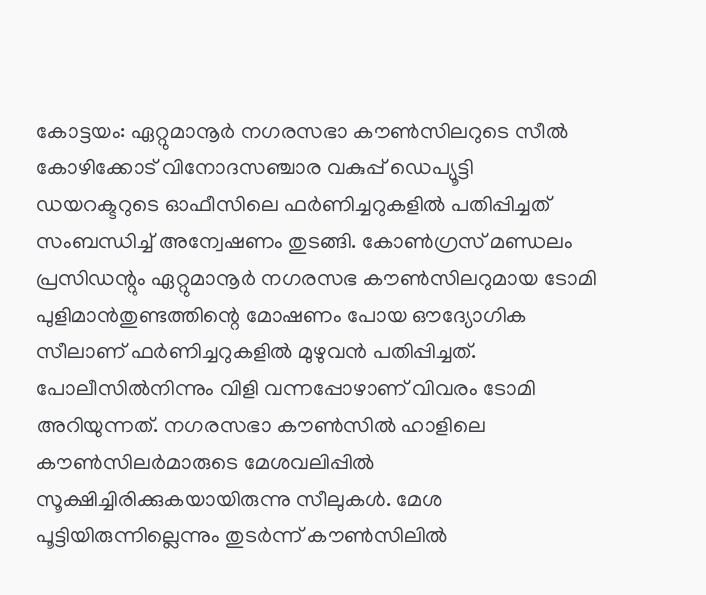കോട്ടയം: ഏറ്റുമാനൂര്‍ നഗരസഭാ കൗണ്‍സിലറുടെ സീല്‍ കോഴിക്കോട് വിനോദസഞ്ചാര വകുപ്പ് ഡെപ്യൂട്ടി ഡയറക്ടറുടെ ഓഫീസിലെ ഫര്‍ണിച്ചറുകളില്‍ പതിപ്പിച്ചത് സംബന്ധിച്ച് അന്വേഷണം തുടങ്ങി. കോണ്‍ഗ്രസ് മണ്ഡലം പ്രസിഡന്റും ഏറ്റുമാനൂര്‍ നഗരസഭ കൗണ്‍സിലറുമായ ടോമി പുളിമാന്‍തുണ്ടത്തിന്റെ മോഷണം പോയ ഔദ്യോഗിക സീലാണ് ഫര്‍ണിച്ചറുകളില്‍ മുഴുവന്‍ പതിപ്പിച്ചത്. പോലീസില്‍നിന്നും വിളി വന്നപ്പോഴാണ് വിവരം ടോമി അറിയുന്നത്. നഗരസഭാ കൗണ്‍സില്‍ ഹാളിലെ കൗണ്‍സിലര്‍മാരുടെ മേശവലിപ്പില്‍ സൂക്ഷിച്ചിരിക്കുകയായിരുന്നു സീലുകള്‍. മേശ പൂട്ടിയിരുന്നില്ലെന്നും തുടര്‍ന്ന് കൗണ്‍സിലില്‍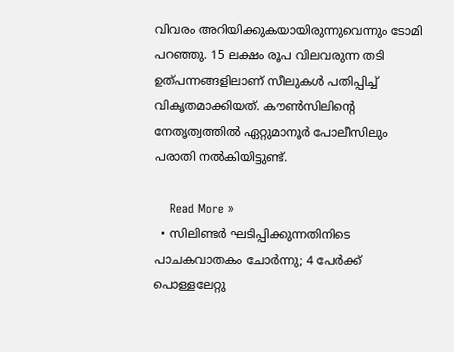വിവരം അറിയിക്കുകയായിരുന്നുവെന്നും ടോമി പറഞ്ഞു. 15 ലക്ഷം രൂപ വിലവരുന്ന തടി ഉത്പന്നങ്ങളിലാണ് സീലുകള്‍ പതിപ്പിച്ച് വികൃതമാക്കിയത്. കൗണ്‍സിലിന്റെ നേതൃത്വത്തില്‍ ഏറ്റുമാനൂര്‍ പോലീസിലും പരാതി നല്‍കിയിട്ടുണ്ട്.

    Read More »
  • സിലിണ്ടര്‍ ഘടിപ്പിക്കുന്നതിനിടെ പാചകവാതകം ചോര്‍ന്നു; 4 പേര്‍ക്ക് പൊള്ളലേറ്റു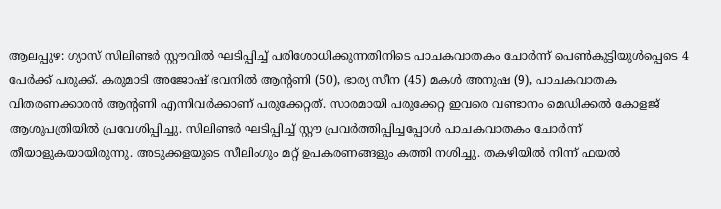ആലപ്പുഴ: ഗ്യാസ് സിലിണ്ടര്‍ സ്റ്റൗവില്‍ ഘടിപ്പിച്ച് പരിശോധിക്കുന്നതിനിടെ പാചകവാതകം ചോര്‍ന്ന് പെണ്‍കുട്ടിയുള്‍പ്പെടെ 4 പേര്‍ക്ക് പരുക്ക്. കരുമാടി അജോഷ് ഭവനില്‍ ആന്റണി (50), ഭാര്യ സീന (45) മകള്‍ അനുഷ (9), പാചകവാതക വിതരണക്കാരന്‍ ആന്റണി എന്നിവര്‍ക്കാണ് പരുക്കേറ്റത്. സാരമായി പരുക്കേറ്റ ഇവരെ വണ്ടാനം മെഡിക്കല്‍ കോളജ് ആശുപത്രിയില്‍ പ്രവേശിപ്പിച്ചു. സിലിണ്ടര്‍ ഘടിപ്പിച്ച് സ്റ്റൗ പ്രവര്‍ത്തിപ്പിച്ചപ്പോള്‍ പാചകവാതകം ചോര്‍ന്ന് തീയാളുകയായിരുന്നു. അടുക്കളയുടെ സീലിംഗും മറ്റ് ഉപകരണങ്ങളും കത്തി നശിച്ചു. തകഴിയില്‍ നിന്ന് ഫയല്‍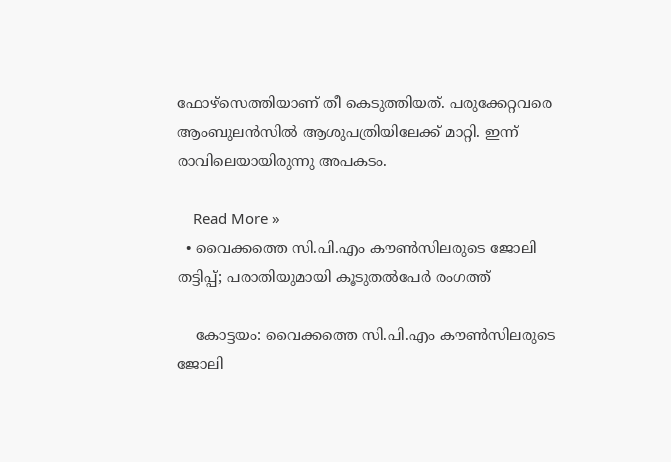ഫോഴ്‌സെത്തിയാണ് തീ കെടുത്തിയത്. പരുക്കേറ്റവരെ ആംബുലന്‍സില്‍ ആശുപത്രിയിലേക്ക് മാറ്റി. ഇന്ന് രാവിലെയായിരുന്നു അപകടം.

    Read More »
  • വൈക്കത്തെ സി.പി.എം കൗണ്‍സിലരുടെ ജോലി തട്ടിപ്പ്; പരാതിയുമായി കൂടുതല്‍പേര്‍ രംഗത്ത്

    കോട്ടയം: വൈക്കത്തെ സി.പി.എം കൗണ്‍സിലരുടെ ജോലി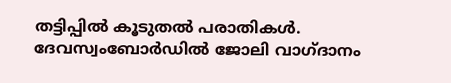തട്ടിപ്പില്‍ കൂടുതല്‍ പരാതികള്‍. ദേവസ്വംബോര്‍ഡില്‍ ജോലി വാഗ്ദാനം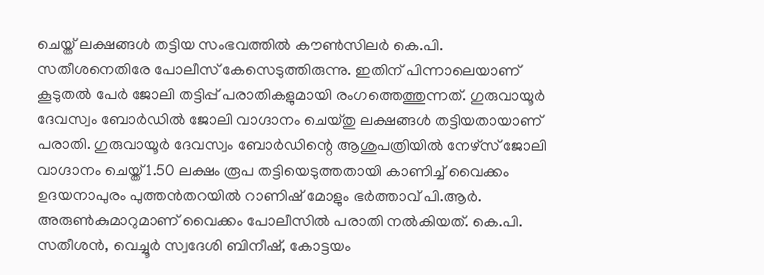ചെയ്ത് ലക്ഷങ്ങള്‍ തട്ടിയ സംഭവത്തില്‍ കൗണ്‍സിലര്‍ കെ.പി. സതീശനെതിരേ പോലീസ് കേസെടുത്തിരുന്നു. ഇതിന് പിന്നാലെയാണ് കൂടുതല്‍ പേര്‍ ജോലി തട്ടിപ്പ് പരാതികളുമായി രംഗത്തെത്തുന്നത്. ഗുരുവായൂര്‍ ദേവസ്വം ബോര്‍ഡില്‍ ജോലി വാഗ്ദാനം ചെയ്തു ലക്ഷങ്ങള്‍ തട്ടിയതായാണ് പരാതി. ഗുരുവായൂര്‍ ദേവസ്വം ബോര്‍ഡിന്റെ ആശുപത്രിയില്‍ നേഴ്സ് ജോലി വാഗ്ദാനം ചെയ്ത് 1.50 ലക്ഷം രൂപ തട്ടിയെടുത്തതായി കാണിച്ച് വൈക്കം ഉദയനാപുരം പുത്തന്‍തറയില്‍ റാണിഷ് മോളും ഭര്‍ത്താവ് പി.ആര്‍. അരുണ്‍കുമാറുമാണ് വൈക്കം പോലീസില്‍ പരാതി നല്‍കിയത്. കെ.പി. സതീശന്‍, വെച്ചൂര്‍ സ്വദേശി ബിനീഷ്, കോട്ടയം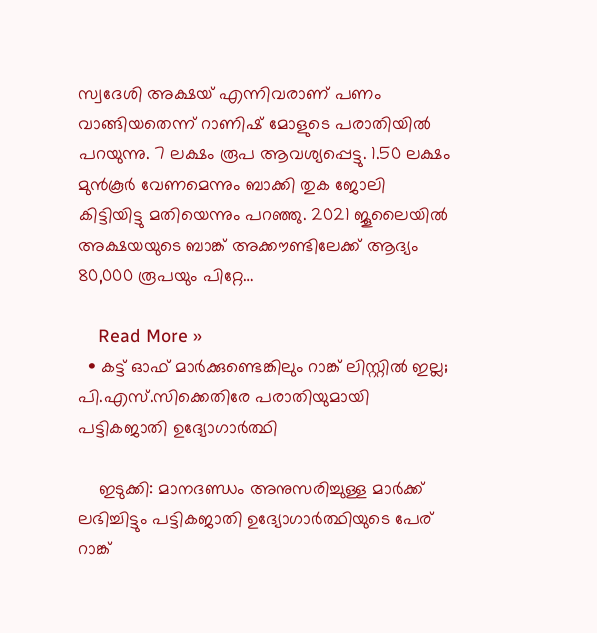സ്വദേശി അക്ഷയ് എന്നിവരാണ് പണം വാങ്ങിയതെന്ന് റാണിഷ് മോളുടെ പരാതിയില്‍ പറയുന്നു. 7 ലക്ഷം രൂപ ആവശ്യപ്പെട്ടു. 1.50 ലക്ഷം മുന്‍കൂര്‍ വേണമെന്നും ബാക്കി തുക ജോലി കിട്ടിയിട്ടു മതിയെന്നും പറഞ്ഞു. 2021 ജൂലൈയില്‍ അക്ഷയയുടെ ബാങ്ക് അക്കൗണ്ടിലേക്ക് ആദ്യം 80,000 രൂപയും പിറ്റേ…

    Read More »
  • കട്ട് ഓഫ് മാര്‍ക്കുണ്ടെങ്കിലും റാങ്ക് ലിസ്റ്റില്‍ ഇല്ല; പി.എസ്.സിക്കെതിരേ പരാതിയുമായി പട്ടികജാതി ഉദ്യോഗാര്‍ത്ഥി

    ഇടുക്കി: മാനദണ്ഡം അനുസരിച്ചുള്ള മാര്‍ക്ക് ലഭിച്ചിട്ടും പട്ടികജാതി ഉദ്യോഗാര്‍ത്ഥിയുടെ പേര് റാങ്ക്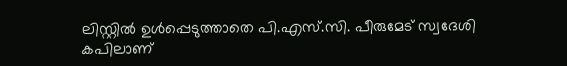ലിസ്റ്റില്‍ ഉള്‍പ്പെടുത്താതെ പി.എസ്.സി. പീരുമേട് സ്വദേശി കപിലാണ്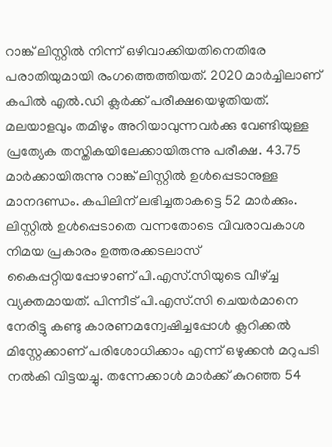റാങ്ക് ലിസ്റ്റില്‍ നിന്ന് ഒഴിവാക്കിയതിനെതിരേ പരാതിയുമായി രംഗത്തെത്തിയത്. 2020 മാര്‍ച്ചിലാണ് കപില്‍ എല്‍.ഡി ക്ലര്‍ക്ക് പരീക്ഷയെഴുതിയത്. മലയാളവും തമിഴും അറിയാവുന്നവര്‍ക്കു വേണ്ടിയുള്ള പ്രത്യേക തസ്തികയിലേക്കായിരുന്നു പരീക്ഷ. 43.75 മാര്‍ക്കായിരുന്നു റാങ്ക് ലിസ്റ്റില്‍ ഉള്‍പ്പെടാനുള്ള മാനദണ്ഡം. കപിലിന് ലഭിച്ചതാകട്ടെ 52 മാര്‍ക്കും. ലിസ്റ്റില്‍ ഉള്‍പ്പെടാതെ വന്നതോടെ വിവരാവകാശ നിമയ പ്രകാരം ഉത്തരക്കടലാസ് കൈപ്പറ്റിയപ്പോഴാണ് പി.എസ്.സിയുടെ വീഴ്ച്ച വ്യക്തമായത്. പിന്നീട് പി.എസ്.സി ചെയര്‍മാനെ നേരിട്ടു കണ്ടു കാരണമന്വേഷിച്ചപ്പോള്‍ ക്ലറിക്കല്‍ മിസ്റ്റേക്കാണ് പരിശോധിക്കാം എന്ന് ഒഴുക്കന്‍ മറുപടി നല്‍കി വിട്ടയച്ചു. തന്നേക്കാള്‍ മാര്‍ക്ക് കുറഞ്ഞ 54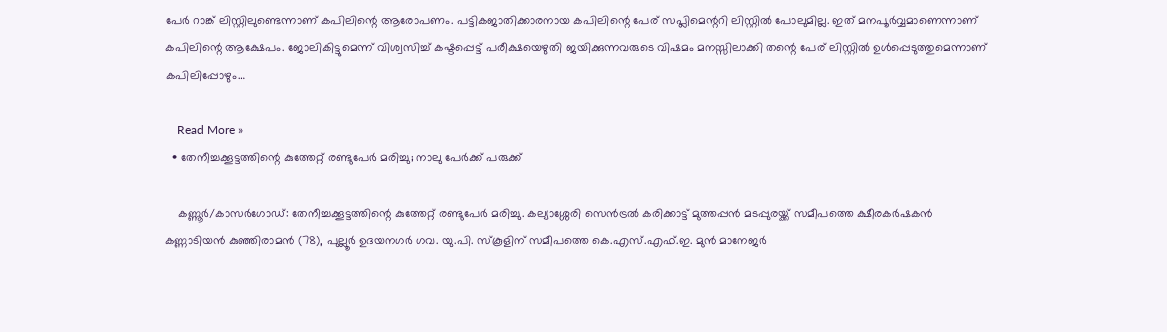പേര്‍ റാങ്ക് ലിസ്റ്റിലുണ്ടെന്നാണ് കപിലിന്റെ ആരോപണം. പട്ടികജാതിക്കാരനായ കപിലിന്റെ പേര് സപ്ലിമെന്ററി ലിസ്റ്റില്‍ പോലുമില്ല. ഇത് മനപൂര്‍വ്വമാണെന്നാണ് കപിലിന്റെ ആക്ഷേപം. ജോലികിട്ടുമെന്ന് വിശ്വസിച്ച് കഷ്ടപ്പെട്ട് പരീക്ഷയെഴുതി ജയിക്കുന്നവരുടെ വിഷമം മനസ്സിലാക്കി തന്റെ പേര് ലിസ്റ്റില്‍ ഉള്‍പ്പെടുത്തുമെന്നാണ് കപിലിപ്പോഴും…

    Read More »
  • തേനീച്ചക്കൂട്ടത്തിന്റെ കുത്തേറ്റ് രണ്ടുപേര്‍ മരിച്ചു; നാലു പേര്‍ക്ക് പരുക്ക്

    കണ്ണൂര്‍/കാസര്‍ഗോഡ്: തേനീച്ചക്കൂട്ടത്തിന്റെ കുത്തേറ്റ് രണ്ടുപേര്‍ മരിച്ചു. കല്യാശ്ശേരി സെന്‍ട്രല്‍ കരിക്കാട്ട് മുത്തപ്പന്‍ മടപ്പുരയ്ക്ക് സമീപത്തെ ക്ഷീരകര്‍ഷകന്‍ കണ്ണാടിയന്‍ കുഞ്ഞിരാമന്‍ (78), പുല്ലൂര്‍ ഉദയനഗര്‍ ഗവ. യു.പി. സ്‌കൂളിന് സമീപത്തെ കെ.എസ്.എഫ്.ഇ. മുന്‍ മാനേജര്‍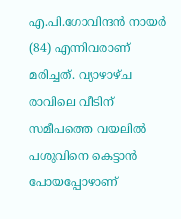എ.പി.ഗോവിന്ദന്‍ നായര്‍ (84) എന്നിവരാണ് മരിച്ചത്. വ്യാഴാഴ്ച രാവിലെ വീടിന് സമീപത്തെ വയലില്‍ പശുവിനെ കെട്ടാന്‍ പോയപ്പോഴാണ്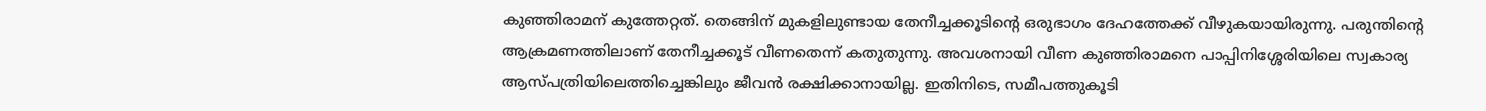കുഞ്ഞിരാമന് കുത്തേറ്റത്. തെങ്ങിന് മുകളിലുണ്ടായ തേനീച്ചക്കൂടിന്റെ ഒരുഭാഗം ദേഹത്തേക്ക് വീഴുകയായിരുന്നു. പരുന്തിന്റെ ആക്രമണത്തിലാണ് തേനീച്ചക്കൂട് വീണതെന്ന് കതുതുന്നു. അവശനായി വീണ കുഞ്ഞിരാമനെ പാപ്പിനിശ്ശേരിയിലെ സ്വകാര്യ ആസ്പത്രിയിലെത്തിച്ചെങ്കിലും ജീവന്‍ രക്ഷിക്കാനായില്ല. ഇതിനിടെ, സമീപത്തുകൂടി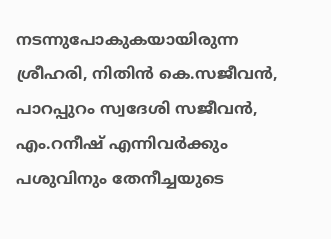നടന്നുപോകുകയായിരുന്ന ശ്രീഹരി, നിതിന്‍ കെ.സജീവന്‍, പാറപ്പുറം സ്വദേശി സജീവന്‍, എം.റനീഷ് എന്നിവര്‍ക്കും പശുവിനും തേനീച്ചയുടെ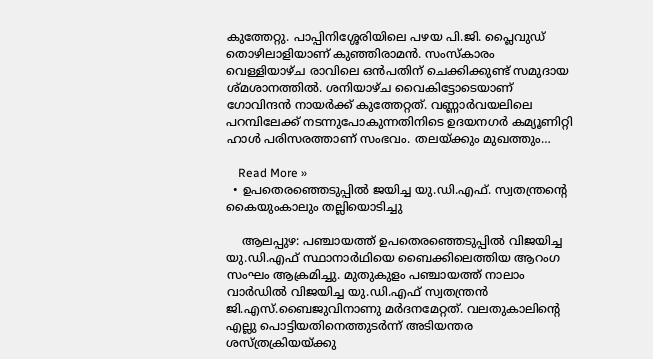കുത്തേറ്റു. പാപ്പിനിശ്ശേരിയിലെ പഴയ പി.ജി. പ്ലൈവുഡ് തൊഴിലാളിയാണ് കുഞ്ഞിരാമന്‍. സംസ്‌കാരം വെള്ളിയാഴ്ച രാവിലെ ഒന്‍പതിന് ചെക്കിക്കുണ്ട് സമുദായ ശ്മശാനത്തില്‍. ശനിയാഴ്ച വൈകിട്ടോടെയാണ് ഗോവിന്ദന്‍ നായര്‍ക്ക് കുത്തേറ്റത്. വണ്ണാര്‍വയലിലെ പറമ്പിലേക്ക് നടന്നുപോകുന്നതിനിടെ ഉദയനഗര്‍ കമ്യൂണിറ്റി ഹാള്‍ പരിസരത്താണ് സംഭവം. തലയ്ക്കും മുഖത്തും…

    Read More »
  • ഉപതെരഞ്ഞെടുപ്പില്‍ ജയിച്ച യു.ഡി.എഫ്. സ്വതന്ത്രന്റെ കൈയുംകാലും തല്ലിയൊടിച്ചു

    ആലപ്പുഴ: പഞ്ചായത്ത് ഉപതെരഞ്ഞെടുപ്പില്‍ വിജയിച്ച യു.ഡി.എഫ് സ്ഥാനാര്‍ഥിയെ ബൈക്കിലെത്തിയ ആറംഗ സംഘം ആക്രമിച്ചു. മുതുകുളം പഞ്ചായത്ത് നാലാം വാര്‍ഡില്‍ വിജയിച്ച യു.ഡി.എഫ് സ്വതന്ത്രന്‍ ജി.എസ്.ബൈജുവിനാണു മര്‍ദനമേറ്റത്. വലതുകാലിന്റെ എല്ലു പൊട്ടിയതിനെത്തുടര്‍ന്ന് അടിയന്തര ശസ്ത്രക്രിയയ്ക്കു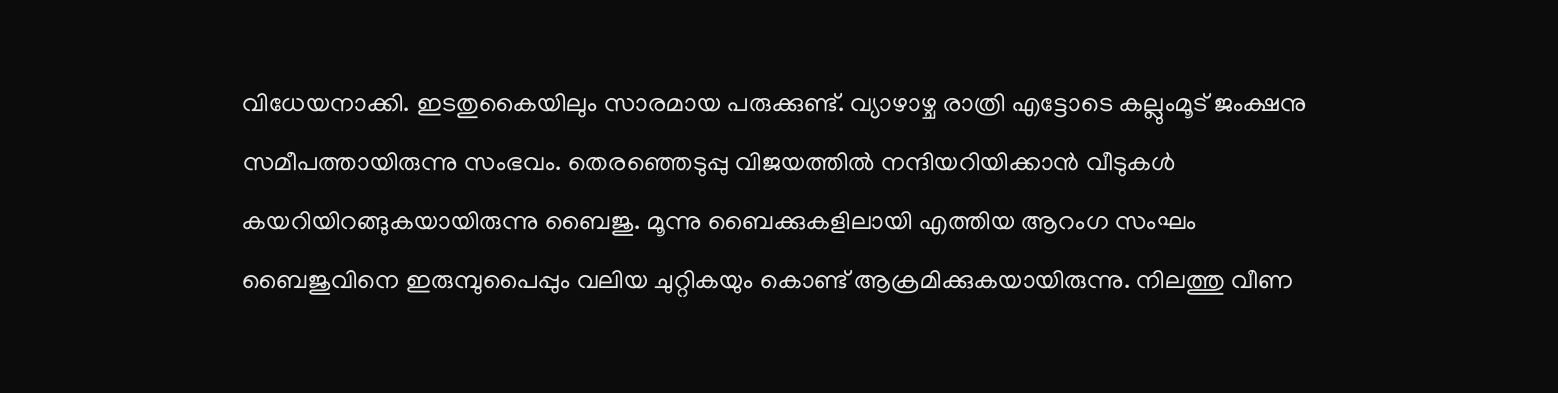വിധേയനാക്കി. ഇടതുകൈയിലും സാരമായ പരുക്കുണ്ട്. വ്യാഴാഴ്ച രാത്രി എട്ടോടെ കല്ലുംമൂട് ജംക്ഷനു സമീപത്തായിരുന്നു സംഭവം. തെരഞ്ഞെടുപ്പു വിജയത്തില്‍ നന്ദിയറിയിക്കാന്‍ വീടുകള്‍ കയറിയിറങ്ങുകയായിരുന്നു ബൈജു. മൂന്നു ബൈക്കുകളിലായി എത്തിയ ആറംഗ സംഘം ബൈജുവിനെ ഇരുമ്പുപൈപ്പും വലിയ ചുറ്റികയും കൊണ്ട് ആക്രമിക്കുകയായിരുന്നു. നിലത്തു വീണ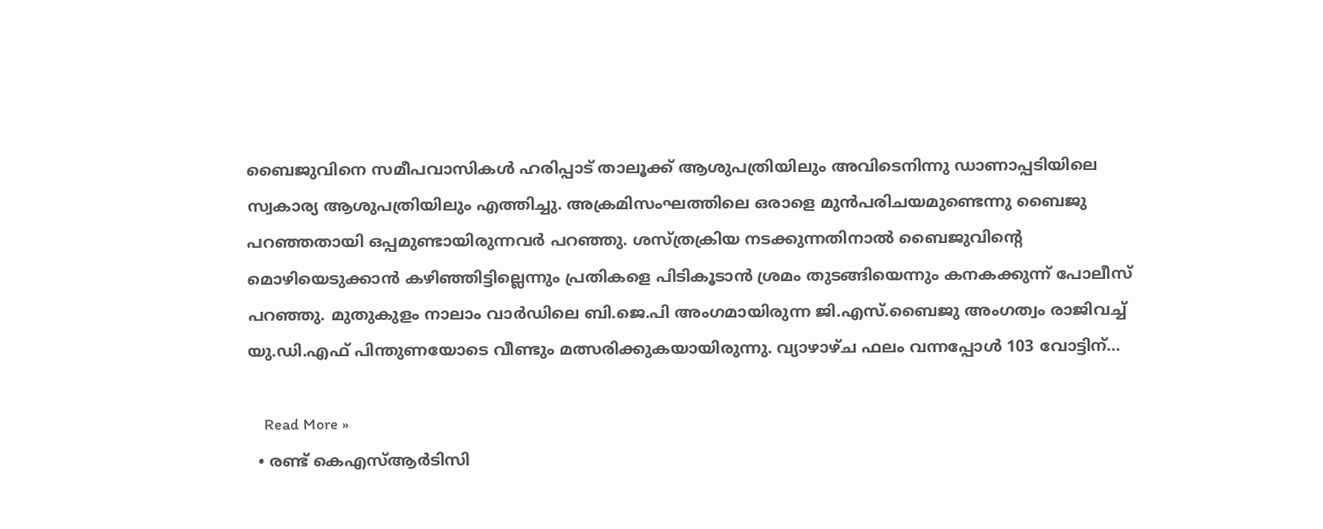ബൈജുവിനെ സമീപവാസികള്‍ ഹരിപ്പാട് താലൂക്ക് ആശുപത്രിയിലും അവിടെനിന്നു ഡാണാപ്പടിയിലെ സ്വകാര്യ ആശുപത്രിയിലും എത്തിച്ചു. അക്രമിസംഘത്തിലെ ഒരാളെ മുന്‍പരിചയമുണ്ടെന്നു ബൈജു പറഞ്ഞതായി ഒപ്പമുണ്ടായിരുന്നവര്‍ പറഞ്ഞു. ശസ്ത്രക്രിയ നടക്കുന്നതിനാല്‍ ബൈജുവിന്റെ മൊഴിയെടുക്കാന്‍ കഴിഞ്ഞിട്ടില്ലെന്നും പ്രതികളെ പിടികൂടാന്‍ ശ്രമം തുടങ്ങിയെന്നും കനകക്കുന്ന് പോലീസ് പറഞ്ഞു. മുതുകുളം നാലാം വാര്‍ഡിലെ ബി.ജെ.പി അംഗമായിരുന്ന ജി.എസ്.ബൈജു അംഗത്വം രാജിവച്ച് യു.ഡി.എഫ് പിന്തുണയോടെ വീണ്ടും മത്സരിക്കുകയായിരുന്നു. വ്യാഴാഴ്ച ഫലം വന്നപ്പോള്‍ 103 വോട്ടിന്…

    Read More »
  • രണ്ട് കെഎസ്ആർടിസി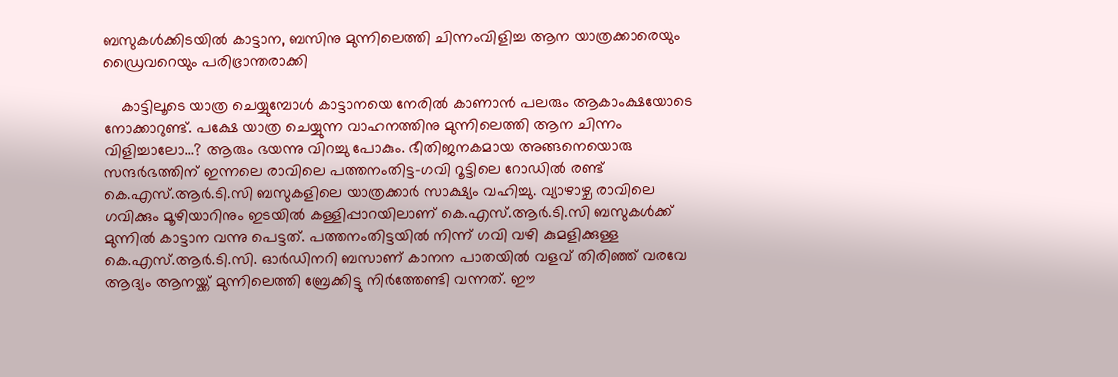ബസുകൾക്കിടയിൽ കാട്ടാന, ബസിനു മുന്നിലെത്തി ചിന്നംവിളിച്ച ആന യാത്രക്കാരെയും ഡ്രൈവറെയും പരിഭ്രാന്തരാക്കി

    കാട്ടിലൂടെ യാത്ര ചെയ്യുമ്പോൾ കാട്ടാനയെ നേരിൽ കാണാൻ പലരും ആകാംക്ഷയോടെ നോക്കാറുണ്ട്. പക്ഷേ യാത്ര ചെയ്യുന്ന വാഹനത്തിനു മുന്നിലെത്തി ആന ചിന്നം വിളിച്ചാലോ…? ആരും ഭയന്നു വിറച്ചു പോകും. ഭീതിജനകമായ അങ്ങനെയൊരു സന്ദർഭത്തിന് ഇന്നലെ രാവിലെ പത്തനംതിട്ട-ഗവി റൂട്ടിലെ റോഡിൽ രണ്ട് കെ.എസ്.ആർ.ടി.സി ബസുകളിലെ യാത്രക്കാർ സാക്ഷ്യം വഹിച്ചു. വ്യാഴാഴ്ച രാവിലെ ഗവിക്കും മൂഴിയാറിനും ഇടയിൽ കള്ളിപ്പാറയിലാണ് കെ.എസ്.ആർ.ടി.സി ബസുകൾക്ക് മുന്നിൽ കാട്ടാന വന്നു പെട്ടത്. പത്തനംതിട്ടയിൽ നിന്ന് ഗവി വഴി കുമളിക്കുള്ള കെ.എസ്.ആർ.ടി.സി. ഓർഡിനറി ബസാണ് കാനന പാതയിൽ വളവ് തിരിഞ്ഞ് വരവേ ആദ്യം ആനയ്ക്ക് മുന്നിലെത്തി ബ്രേക്കിട്ടു നിർത്തേണ്ടി വന്നത്. ഈ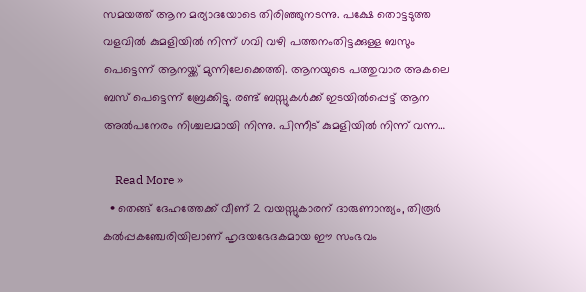സമയത്ത് ആന മര്യാദയോടെ തിരിഞ്ഞുനടന്നു. പക്ഷേ തൊട്ടടുത്ത വളവിൽ കുമളിയിൽ നിന്ന് ഗവി വഴി പത്തനംതിട്ടക്കുള്ള ബസും പെട്ടെന്ന് ആനയ്ക്ക് മുന്നിലേക്കെത്തി. ആനയുടെ പത്തുവാര അകലെ ബസ് പെട്ടെന്ന് ബ്രേക്കിട്ടു. രണ്ട് ബസ്സുകൾക്ക് ഇടയിൽപ്പെട്ട് ആന അൽപനേരം നിശ്ചലമായി നിന്നു. പിന്നീട് കുമളിയിൽ നിന്ന് വന്ന…

    Read More »
  • തെങ്ങ് ദേഹത്തേക്ക് വീണ് 2 വയസ്സുകാരന് ദാരുണാന്ത്യം, തിരൂർ കൽപ്പകഞ്ചേരിയിലാണ് ഹൃദയഭേദകമായ ഈ സംഭവം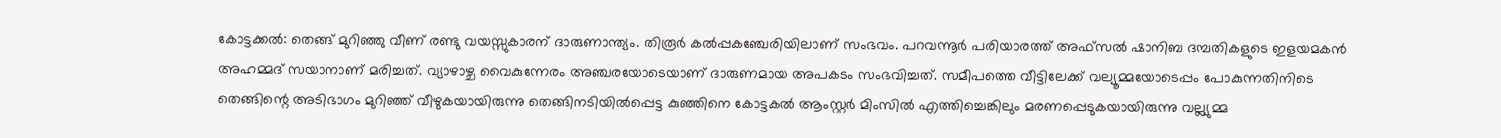കോട്ടക്കൽ: തെങ്ങ് മുറിഞ്ഞു വീണ് രണ്ടു വയസ്സുകാരന് ദാരുണാന്ത്യം. തിരൂർ കൽപ്പകഞ്ചേരിയിലാണ് സംഭവം. പറവന്നൂർ പരിയാരത്ത് അഫ്സൽ ഷാനിബ ദമ്പതികളുടെ ഇളയമകൻ അഹമ്മദ് സയാനാണ് മരിച്ചത്. വ്യാഴാഴ്ച വൈകുന്നേരം അഞ്ചരയോടെയാണ് ദാരുണമായ അപകടം സംഭവിച്ചത്. സമീപത്തെ വീട്ടിലേക്ക് വല്യൂമ്മയോടെപ്പം പോകുന്നതിനിടെ തെങ്ങിന്റെ അടിഭാഗം മുറിഞ്ഞ് വീഴുകയായിരുന്നു തെങ്ങിനടിയിൽപ്പെട്ട കുഞ്ഞിനെ കോട്ടകൽ ആംസ്റ്റർ മിംസിൽ എത്തിച്ചെങ്കിലും മരണപ്പെടുകയായിരുന്നു വല്ല്യുമ്മ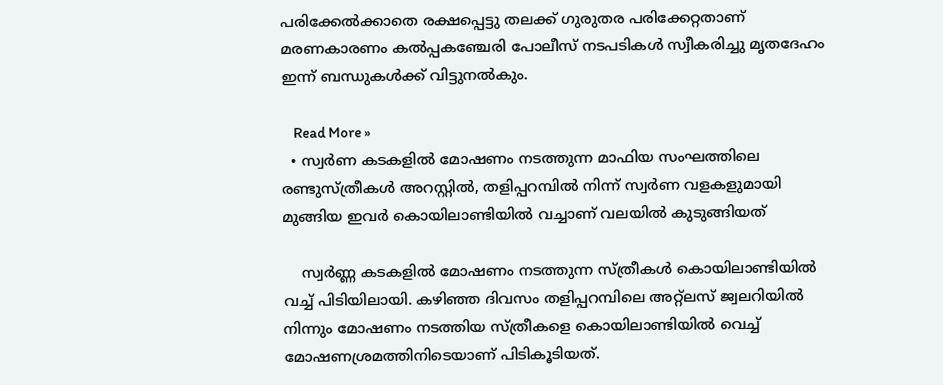പരിക്കേൽക്കാതെ രക്ഷപ്പെട്ടു തലക്ക് ഗുരുതര പരിക്കേറ്റതാണ് മരണകാരണം കൽപ്പകഞ്ചേരി പോലീസ് നടപടികൾ സ്വീകരിച്ചു മൃതദേഹം ഇന്ന് ബന്ധുകൾക്ക് വിട്ടുനൽകും.

    Read More »
  • സ്വർണ കടകളിൽ മോഷണം നടത്തുന്ന മാഫിയ സംഘത്തിലെ രണ്ടുസ്ത്രീകൾ അറസ്റ്റിൽ, തളിപ്പറമ്പിൽ നിന്ന് സ്വർണ വളകളുമായി മുങ്ങിയ ഇവർ കൊയിലാണ്ടിയിൽ വച്ചാണ് വലയിൽ കുടുങ്ങിയത്

    സ്വർണ്ണ കടകളിൽ മോഷണം നടത്തുന്ന സ്ത്രീകൾ കൊയിലാണ്ടിയിൽ വച്ച് പിടിയിലായി. കഴിഞ്ഞ ദിവസം തളിപ്പറമ്പിലെ അറ്റ്ലസ് ജ്വലറിയിൽ നിന്നും മോഷണം നടത്തിയ സ്ത്രീകളെ കൊയിലാണ്ടിയിൽ വെച്ച് മോഷണശ്രമത്തിനിടെയാണ് പിടികൂടിയത്.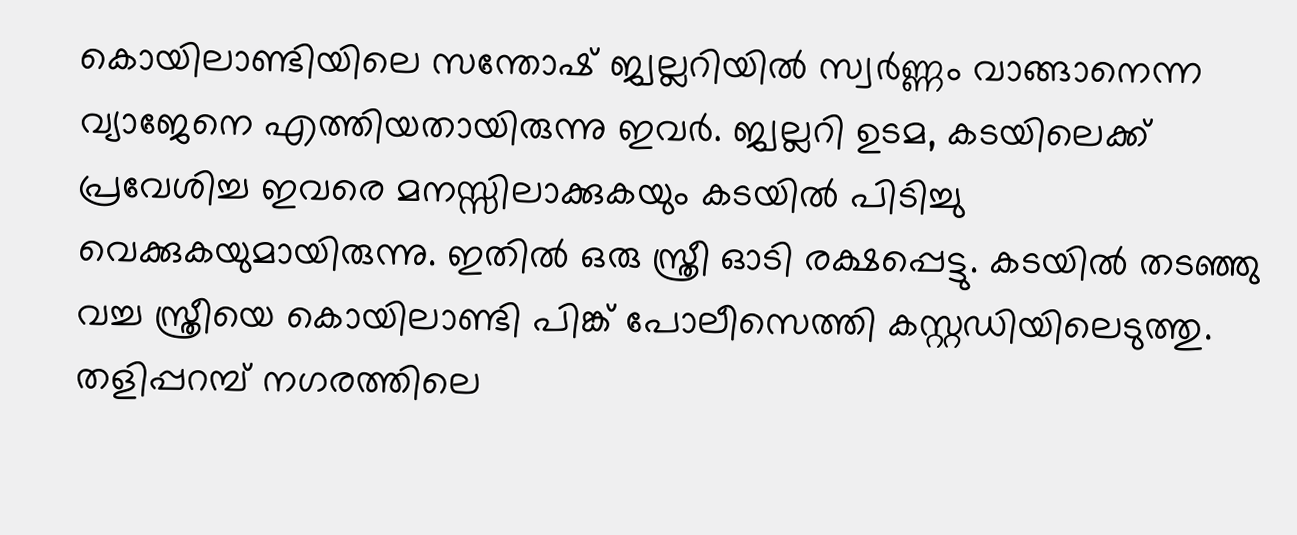കൊയിലാണ്ടിയിലെ സന്തോഷ് ജ്വല്ലറിയിൽ സ്വർണ്ണം വാങ്ങാനെന്ന വ്യാജേനെ എത്തിയതായിരുന്നു ഇവർ. ജ്വല്ലറി ഉടമ, കടയിലെക്ക് പ്രവേശിച്ച ഇവരെ മനസ്സിലാക്കുകയും കടയിൽ പിടിച്ചു വെക്കുകയുമായിരുന്നു. ഇതിൽ ഒരു സ്ത്രീ ഓടി രക്ഷപ്പെട്ടു. കടയിൽ തടഞ്ഞു വച്ച സ്ത്രീയെ കൊയിലാണ്ടി പിങ്ക് പോലീസെത്തി കസ്റ്റഡിയിലെടുത്തു. തളിപ്പറമ്പ് നഗരത്തിലെ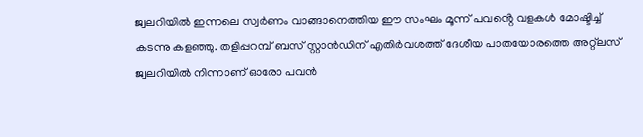ജ്വലറിയിൽ ഇന്നലെ സ്വർണം വാങ്ങാനെത്തിയ ഈ സംഘം മൂന്ന് പവൻ്റെ വളകൾ മോഷ്ടിച്ച് കടന്നു കളഞ്ഞു. തളിപ്പറമ്പ് ബസ് സ്റ്റാൻഡിന് എതിർവശത്ത് ദേശീയ പാതയോരത്തെ അറ്റ്ലസ് ജ്വലറിയിൽ നിന്നാണ് ഓരോ പവൻ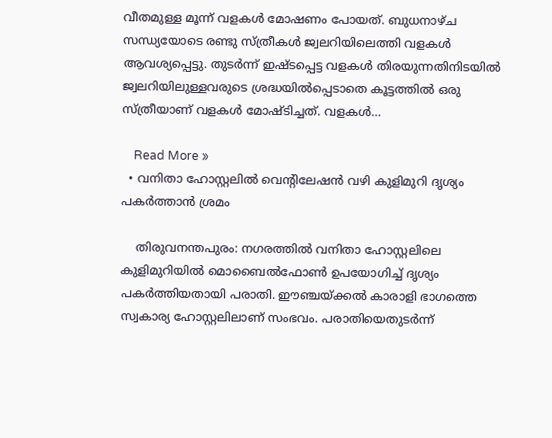വീതമുള്ള മൂന്ന് വളകൾ മോഷണം പോയത്. ബുധനാഴ്ച സന്ധ്യയോടെ രണ്ടു സ്ത്രീകൾ ജ്വലറിയിലെത്തി വളകൾ ആവശ്യപ്പെട്ടു. തുടർന്ന് ഇഷ്ടപ്പെട്ട വളകൾ തിരയുന്നതിനിടയിൽ ജ്വലറിയിലുള്ളവരുടെ ശ്രദ്ധയിൽപ്പെടാതെ കൂട്ടത്തിൽ ഒരു സ്ത്രീയാണ് വളകൾ മോഷ്ടിച്ചത്. വളകൾ…

    Read More »
  • വനിതാ ഹോസ്റ്റലില്‍ വെന്റിലേഷന്‍ വഴി കുളിമുറി ദൃശ്യം പകര്‍ത്താന്‍ ശ്രമം

    തിരുവനന്തപുരം: നഗരത്തില്‍ വനിതാ ഹോസ്റ്റലിലെ കുളിമുറിയില്‍ മൊബൈല്‍ഫോണ്‍ ഉപയോഗിച്ച് ദൃശ്യം പകര്‍ത്തിയതായി പരാതി. ഈഞ്ചയ്ക്കല്‍ കാരാളി ഭാഗത്തെ സ്വകാര്യ ഹോസ്റ്റലിലാണ് സംഭവം. പരാതിയെതുടര്‍ന്ന്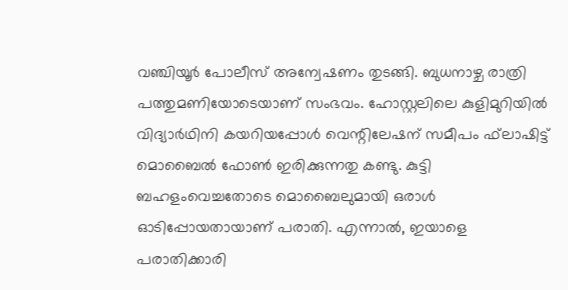വഞ്ചിയൂര്‍ പോലീസ് അന്വേഷണം തുടങ്ങി. ബുധനാഴ്ച രാത്രി പത്തുമണിയോടെയാണ് സംഭവം. ഹോസ്റ്റലിലെ കുളിമുറിയില്‍ വിദ്യാര്‍ഥിനി കയറിയപ്പോള്‍ വെന്റിലേഷന് സമീപം ഫ്‌ലാഷിട്ട് മൊബൈല്‍ ഫോണ്‍ ഇരിക്കുന്നതു കണ്ടു. കുട്ടി ബഹളംവെച്ചതോടെ മൊബൈലുമായി ഒരാള്‍ ഓടിപ്പോയതായാണ് പരാതി. എന്നാല്‍, ഇയാളെ പരാതിക്കാരി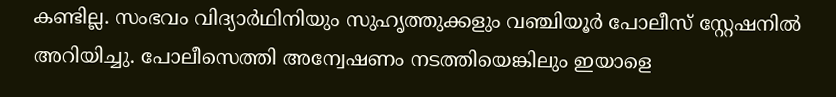കണ്ടില്ല. സംഭവം വിദ്യാര്‍ഥിനിയും സുഹൃത്തുക്കളും വഞ്ചിയൂര്‍ പോലീസ് സ്റ്റേഷനില്‍ അറിയിച്ചു. പോലീസെത്തി അന്വേഷണം നടത്തിയെങ്കിലും ഇയാളെ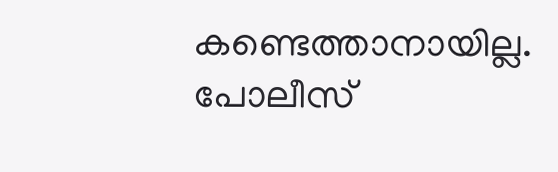കണ്ടെത്താനായില്ല. പോലീസ്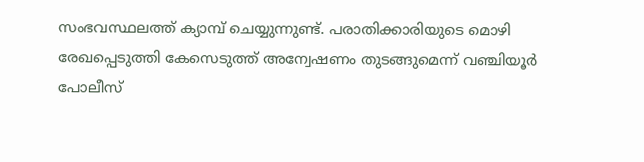സംഭവസ്ഥലത്ത് ക്യാമ്പ് ചെയ്യുന്നുണ്ട്. പരാതിക്കാരിയുടെ മൊഴി രേഖപ്പെടുത്തി കേസെടുത്ത് അന്വേഷണം തുടങ്ങുമെന്ന് വഞ്ചിയൂര്‍ പോലീസ്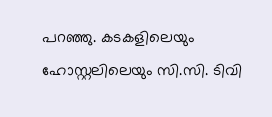പറഞ്ഞു. കടകളിലെയും ഹോസ്റ്റലിലെയും സി.സി. ടിവി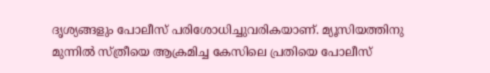ദൃശ്യങ്ങളും പോലീസ് പരിശോധിച്ചുവരികയാണ്. മ്യൂസിയത്തിനു മുന്നില്‍ സ്ത്രീയെ ആക്രമിച്ച കേസിലെ പ്രതിയെ പോലീസ്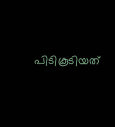പിടികൂടിയത്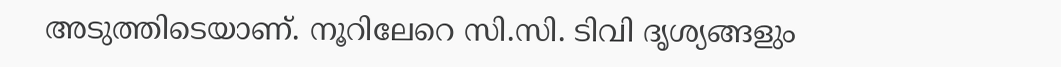അടുത്തിടെയാണ്. നൂറിലേറെ സി.സി. ടിവി ദൃശ്യങ്ങളും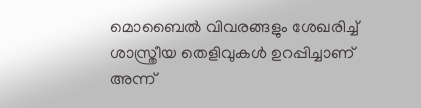മൊബൈല്‍ വിവരങ്ങളും ശേഖരിച്ച് ശാസ്ത്രീയ തെളിവുകള്‍ ഉറപ്പിച്ചാണ് അന്ന്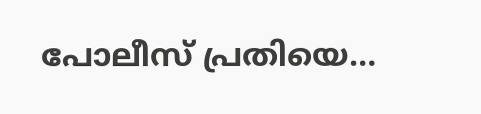പോലീസ് പ്രതിയെ…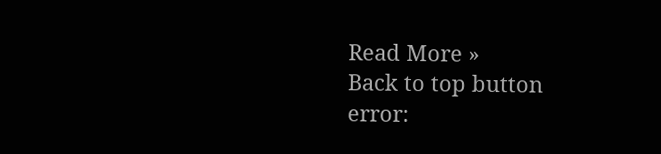Read More »
Back to top button
error: